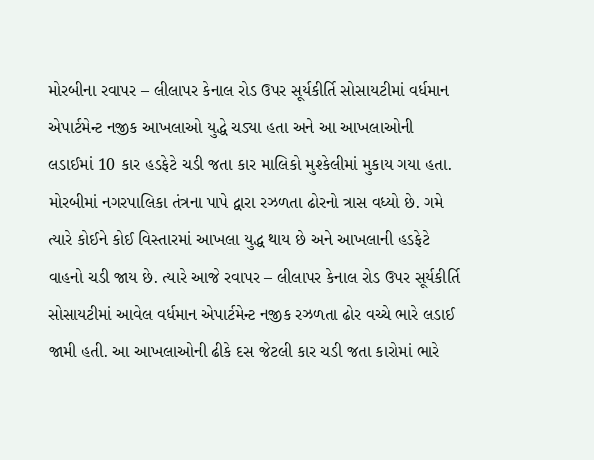મોરબીના રવાપર – લીલાપર કેનાલ રોડ ઉપર સૂર્યકીર્તિ સોસાયટીમાં વર્ધમાન એપાર્ટમેન્ટ નજીક આખલાઓ યુદ્ધે ચડ્યા હતા અને આ આખલાઓની લડાઈમાં 10 કાર હડફેટે ચડી જતા કાર માલિકો મુશ્કેલીમાં મુકાય ગયા હતા.
મોરબીમાં નગરપાલિકા તંત્રના પાપે દ્વારા રઝળતા ઢોરનો ત્રાસ વધ્યો છે. ગમે ત્યારે કોઈને કોઈ વિસ્તારમાં આખલા યુદ્ધ થાય છે અને આખલાની હડફેટે વાહનો ચડી જાય છે. ત્યારે આજે રવાપર – લીલાપર કેનાલ રોડ ઉપર સૂર્યકીર્તિ સોસાયટીમાં આવેલ વર્ધમાન એપાર્ટમેન્ટ નજીક રઝળતા ઢોર વચ્ચે ભારે લડાઈ જામી હતી. આ આખલાઓની ઢીકે દસ જેટલી કાર ચડી જતા કારોમાં ભારે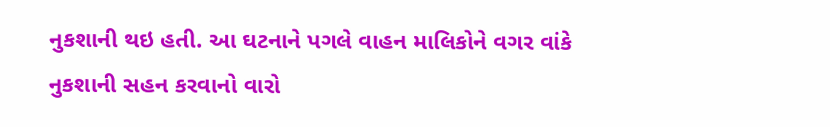નુકશાની થઇ હતી. આ ઘટનાને પગલે વાહન માલિકોને વગર વાંકે નુકશાની સહન કરવાનો વારો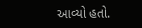આવ્યો હતો.